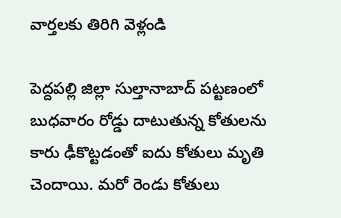వార్తలకు తిరిగి వెళ్లండి

పెద్దపల్లి జిల్లా సుల్తానాబాద్ పట్టణంలో బుధవారం రోడ్డు దాటుతున్న కోతులను కారు ఢీకొట్టడంతో ఐదు కోతులు మృతి చెందాయి. మరో రెండు కోతులు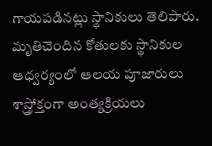గాయపడినట్లు స్థానికులు తెలిపారు.
మృతిచెందిన కోతులకు స్థానికుల ఆధ్వర్యంలో ఆలయ పూజారులు శాస్త్రోక్తంగా అంత్యక్రియలు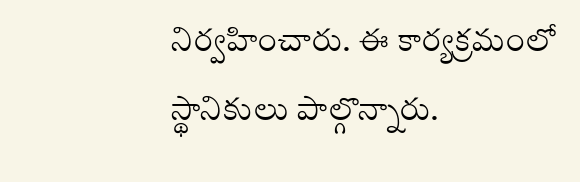నిర్వహించారు. ఈ కార్యక్రమంలో స్థానికులు పాల్గొన్నారు.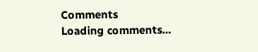Comments
Loading comments...